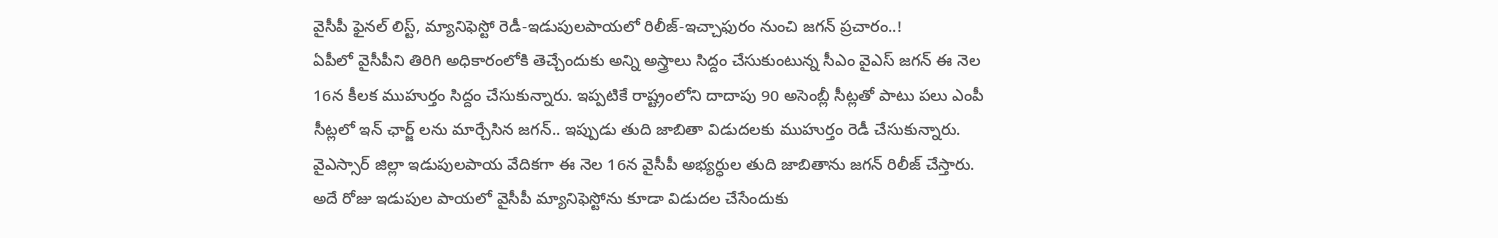వైసీపీ ఫైనల్ లిస్ట్, మ్యానిఫెస్టో రెడీ-ఇడుపులపాయలో రిలీజ్-ఇచ్చాఫురం నుంచి జగన్ ప్రచారం..!
ఏపీలో వైసీపీని తిరిగి అధికారంలోకి తెచ్చేందుకు అన్ని అస్త్రాలు సిద్దం చేసుకుంటున్న సీఎం వైఎస్ జగన్ ఈ నెల 16న కీలక ముహుర్తం సిద్దం చేసుకున్నారు. ఇప్పటికే రాష్ట్రంలోని దాదాపు 90 అసెంబ్లీ సీట్లతో పాటు పలు ఎంపీ సీట్లలో ఇన్ ఛార్జ్ లను మార్చేసిన జగన్.. ఇప్పుడు తుది జాబితా విడుదలకు ముహుర్తం రెడీ చేసుకున్నారు. వైఎస్సార్ జిల్లా ఇడుపులపాయ వేదికగా ఈ నెల 16న వైసీపీ అభ్యర్ధుల తుది జాబితాను జగన్ రిలీజ్ చేస్తారు.
అదే రోజు ఇడుపుల పాయలో వైసీపీ మ్యానిఫెస్టోను కూడా విడుదల చేసేందుకు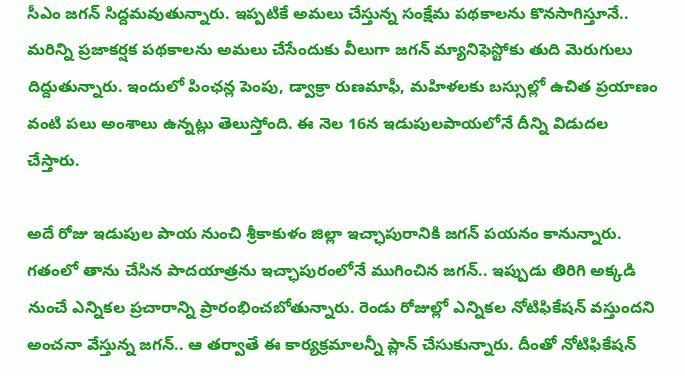సీఎం జగన్ సిద్దమవుతున్నారు. ఇప్పటికే అమలు చేస్తున్న సంక్షేమ పథకాలను కొనసాగిస్తూనే.. మరిన్ని ప్రజాకర్షక పథకాలను అమలు చేసేందుకు వీలుగా జగన్ మ్యానిఫెస్టోకు తుది మెరుగులు దిద్దుతున్నారు. ఇందులో పింఛన్ల పెంపు, డ్వాక్రా రుణమాఫీ, మహిళలకు బస్సుల్లో ఉచిత ప్రయాణం వంటి పలు అంశాలు ఉన్నట్లు తెలుస్తోంది. ఈ నెల 16న ఇడుపులపాయలోనే దీన్ని విడుదల చేస్తారు.

అదే రోజు ఇడుపుల పాయ నుంచి శ్రీకాకుళం జిల్లా ఇచ్ఛాపురానికి జగన్ పయనం కానున్నారు. గతంలో తాను చేసిన పాదయాత్రను ఇచ్ఛాపురంలోనే ముగించిన జగన్.. ఇప్పుడు తిరిగి అక్కడి నుంచే ఎన్నికల ప్రచారాన్ని ప్రారంభించబోతున్నారు. రెండు రోజుల్లో ఎన్నికల నోటిఫికేషన్ వస్తుందని అంచనా వేస్తున్న జగన్.. ఆ తర్వాతే ఈ కార్యక్రమాలన్నీ ప్లాన్ చేసుకున్నారు. దీంతో నోటిఫికేషన్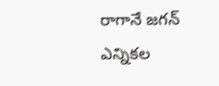రాగానే జగన్ ఎన్నికల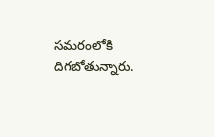సమరంలోకి దిగబోతున్నారు.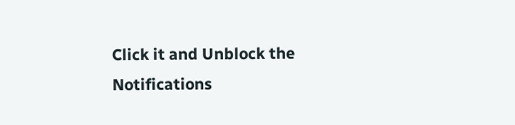Click it and Unblock the Notifications